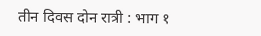तीन दिवस दोन रात्री : भाग १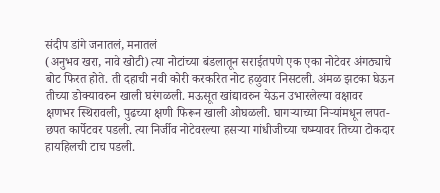संदीप डांगे जनातलं, मनातलं
(अनुभव खरा, नावे खोटी) त्या नोटांच्या बंडलातून सराईतपणे एक एका नोटेवर अंगठ्याचे बोट फिरत होते. ती दहाची नवी कोरी करकरित नोट हळुवार निसटली. अंमळ झटका घेऊन तीच्या डोक्यावरुन खाली घरंगळली. मऊसूत खांद्यावरुन येऊन उभारलेल्या वक्षावर क्षणभर स्थिरावली, पुढच्या क्षणी फिरून खाली ओघळली. घागर्‍याच्या निर्‍यांमधून लपत-छपत कार्पेटवर पडली. त्या निर्जीव नोटेवरल्या हसर्‍या गांधीजीच्या चष्म्यावर तिच्या टोकदार हायहिलची टाच पडली.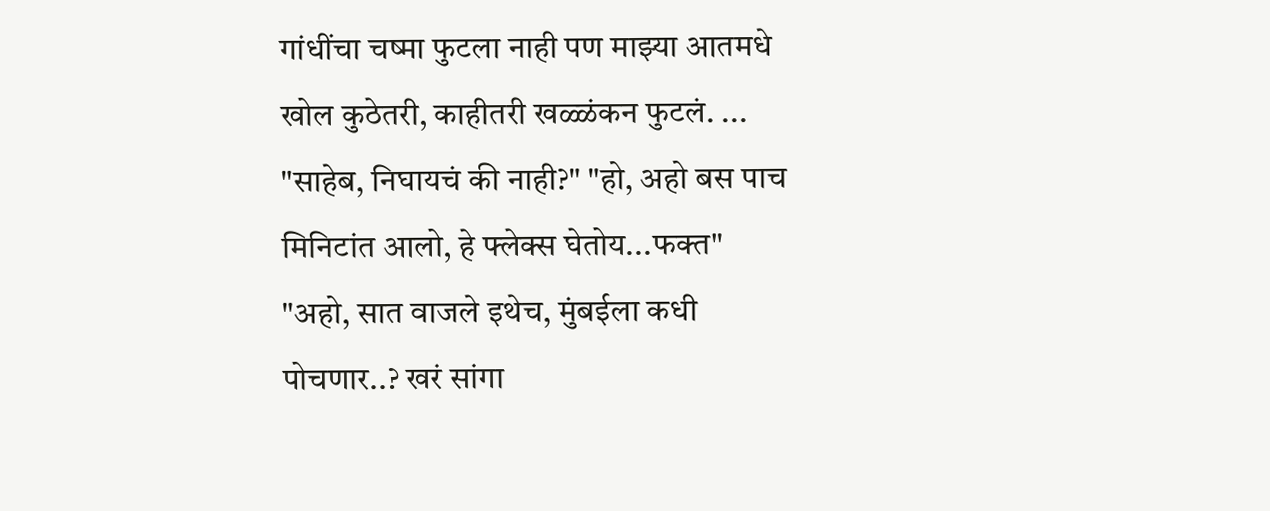गांधींचा चष्मा फुटला नाही पण माझ्या आतमधे खोल कुठेतरी, काहीतरी खळ्ळंकन फुटलं. ... "साहेब, निघायचं की नाही?" "हो, अहो बस पाच मिनिटांत आलो, हे फ्लेक्स घेतोय...फक्त" "अहो, सात वाजले इथेच, मुंबईला कधी पोचणार..? खरं सांगा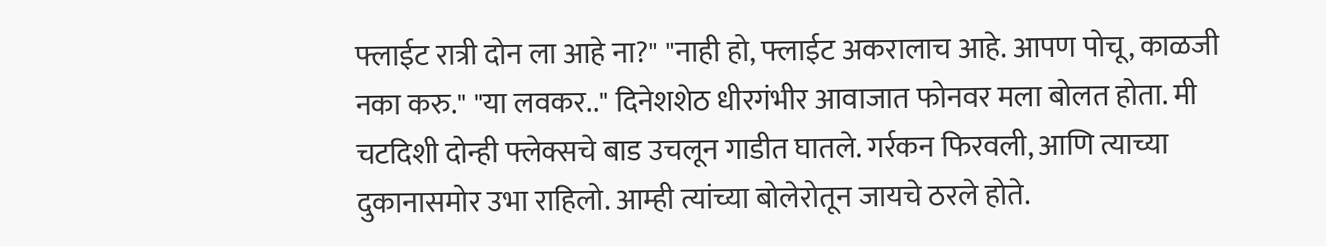फ्लाईट रात्री दोन ला आहे ना?" "नाही हो, फ्लाईट अकरालाच आहे. आपण पोचू, काळजी नका करु." "या लवकर.." दिनेशशेठ धीरगंभीर आवाजात फोनवर मला बोलत होता. मी चटदिशी दोन्ही फ्लेक्सचे बाड उचलून गाडीत घातले. गर्रकन फिरवली, आणि त्याच्या दुकानासमोर उभा राहिलो. आम्ही त्यांच्या बोलेरोतून जायचे ठरले होते.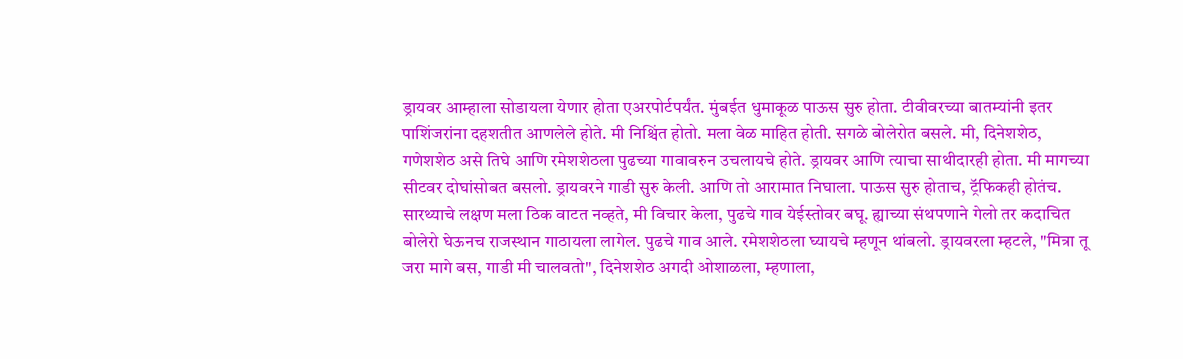ड्रायवर आम्हाला सोडायला येणार होता एअरपोर्टपर्यंत. मुंबईत धुमाकूळ पाऊस सुरु होता. टीवीवरच्या बातम्यांनी इतर पाशिंजरांना दहशतीत आणलेले होते. मी निश्चिंत होतो. मला वेळ माहित होती. सगळे बोलेरोत बसले. मी, दिनेशशेठ, गणेशशेठ असे तिघे आणि रमेशशेठला पुढच्या गावावरुन उचलायचे होते. ड्रायवर आणि त्याचा साथीदारही होता. मी मागच्या सीटवर दोघांसोबत बसलो. ड्रायवरने गाडी सुरु केली. आणि तो आरामात निघाला. पाऊस सुरु होताच, ट्रॅफिकही होतंच. सारथ्याचे लक्षण मला ठिक वाटत नव्हते, मी विचार केला, पुढचे गाव येईस्तोवर बघू. ह्याच्या संथपणाने गेलो तर कदाचित बोलेरो घेऊनच राजस्थान गाठायला लागेल. पुढचे गाव आले. रमेशशेठला घ्यायचे म्हणून थांबलो. ड्रायवरला म्हटले, "मित्रा तू जरा मागे बस, गाडी मी चालवतो", दिनेशशेठ अगदी ओशाळला, म्हणाला,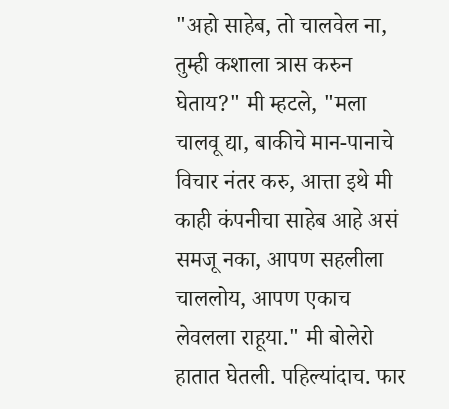"अहो साहेब, तो चालवेल ना, तुम्ही कशाला त्रास करुन घेताय?" मी म्हटले, "मला चालवू द्या, बाकीचे मान-पानाचे विचार नंतर करु, आत्ता इथे मी काही कंपनीचा साहेब आहे असं समजू नका, आपण सहलीला चाललोय, आपण एकाच लेवलला राहूया." मी बोलेरो हातात घेतली. पहिल्यांदाच. फार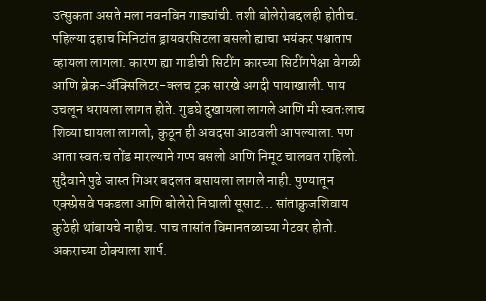उत्सुकता असते मला नवनविन गाड्यांची. तशी बोलेरोबद्दलही होतीच. पहिल्या दहाच मिनिटांत ड्रायवरसिटला बसलो ह्याचा भयंकर पश्चाताप व्हायला लागला. कारण ह्या गाडीची सिटींग कारच्या सिटींगपेक्षा वेगळी आणि ब्रेक-अ‍ॅक्सिलिटर-क्लच ट्रक सारखे अगदी पायाखाली. पाय उचलून धरायला लागत होते. गुडघे दुखायला लागले आणि मी स्वतःलाच शिव्या द्यायला लागलो, कुठून ही अवदसा आठवली आपल्याला. पण आता स्वतःच तोंड मारल्याने गप्प बसलो आणि निमूट चालवत राहिलो. सुदैवाने पुढे जास्त गिअर बदलत बसायला लागले नाही. पुण्यातून एक्स्प्रेसवे पकडला आणि बोलेरो निघाली सूसाट... सांताक्रुजशिवाय कुठेही थांबायचे नाहीच. पाच तासांत विमानतळाच्या गेटवर होतो. अकराच्या ठोक्याला शार्प.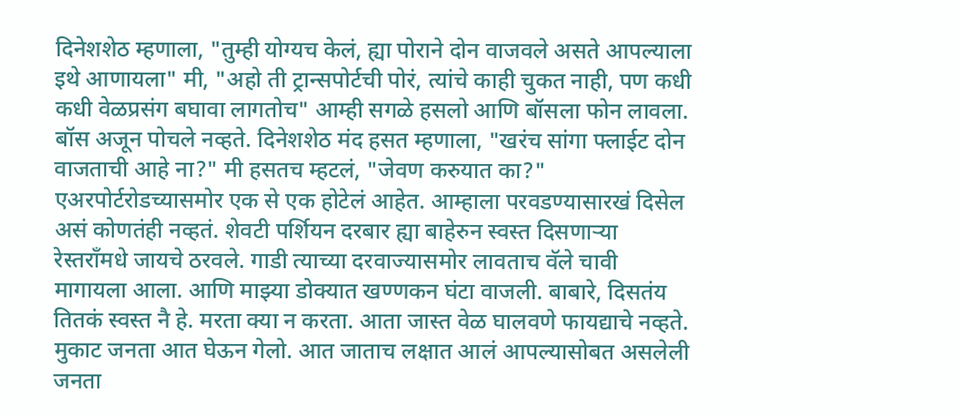दिनेशशेठ म्हणाला, "तुम्ही योग्यच केलं, ह्या पोराने दोन वाजवले असते आपल्याला इथे आणायला" मी, "अहो ती ट्रान्सपोर्टची पोरं, त्यांचे काही चुकत नाही, पण कधी कधी वेळप्रसंग बघावा लागतोच" आम्ही सगळे हसलो आणि बॉसला फोन लावला. बॉस अजून पोचले नव्हते. दिनेशशेठ मंद हसत म्हणाला, "खरंच सांगा फ्लाईट दोन वाजताची आहे ना?" मी हसतच म्हटलं, "जेवण करुयात का?" एअरपोर्टरोडच्यासमोर एक से एक होटेलं आहेत. आम्हाला परवडण्यासारखं दिसेल असं कोणतंही नव्हतं. शेवटी पर्शियन दरबार ह्या बाहेरुन स्वस्त दिसणार्‍या रेस्तराँमधे जायचे ठरवले. गाडी त्याच्या दरवाज्यासमोर लावताच वॅले चावी मागायला आला. आणि माझ्या डोक्यात खण्णकन घंटा वाजली. बाबारे, दिसतंय तितकं स्वस्त नै हे. मरता क्या न करता. आता जास्त वेळ घालवणे फायद्याचे नव्हते. मुकाट जनता आत घेऊन गेलो. आत जाताच लक्षात आलं आपल्यासोबत असलेली जनता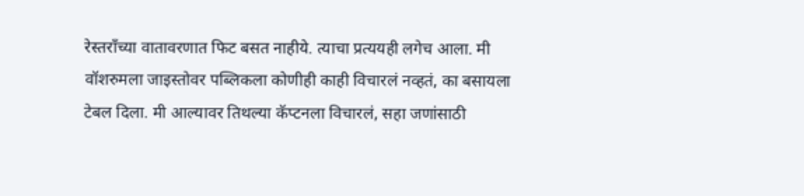रेस्तराँच्या वातावरणात फिट बसत नाहीये. त्याचा प्रत्ययही लगेच आला. मी वॉशरुमला जाइस्तोवर पब्लिकला कोणीही काही विचारलं नव्हतं, का बसायला टेबल दिला. मी आल्यावर तिथल्या कॅप्टनला विचारलं, सहा जणांसाठी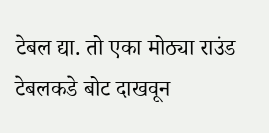टेबल द्या. तो एका मोठ्या राउंड टेबलकडे बोट दाखवून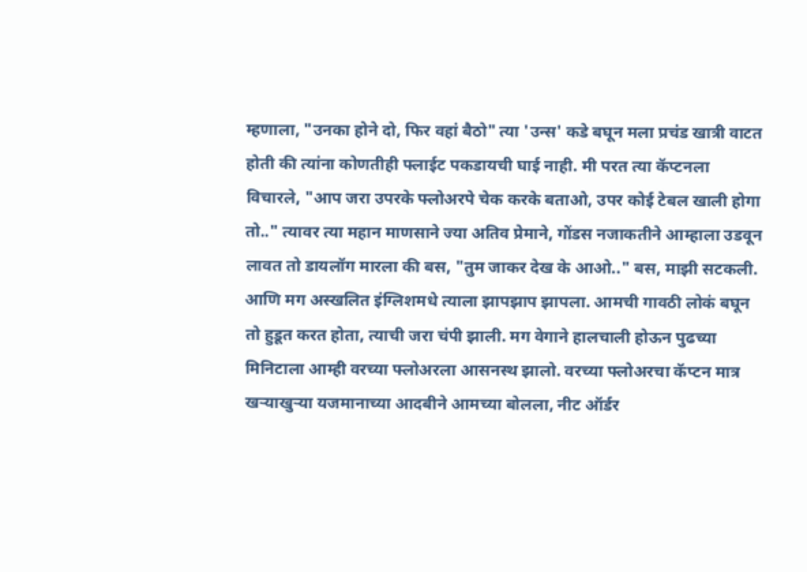म्हणाला, "उनका होने दो, फिर वहां बैठो" त्या 'उन्स' कडे बघून मला प्रचंड खात्री वाटत होती की त्यांना कोणतीही फ्लाईट पकडायची घाई नाही. मी परत त्या कॅप्टनला विचारले, "आप जरा उपरके फ्लोअरपे चेक करके बताओ, उपर कोई टेबल खाली होगा तो.." त्यावर त्या महान माणसाने ज्या अतिव प्रेमाने, गोंडस नजाकतीने आम्हाला उडवून लावत तो डायलॉग मारला की बस, "तुम जाकर देख के आओ.." बस, माझी सटकली. आणि मग अस्खलित इंग्लिशमधे त्याला झापझाप झापला. आमची गावठी लोकं बघून तो हुडूत करत होता, त्याची जरा चंपी झाली. मग वेगाने हालचाली होऊन पुढच्या मिनिटाला आम्ही वरच्या फ्लोअरला आसनस्थ झालो. वरच्या फ्लोअरचा कॅप्टन मात्र खर्‍याखुर्‍या यजमानाच्या आदबीने आमच्या बोलला, नीट ऑर्डर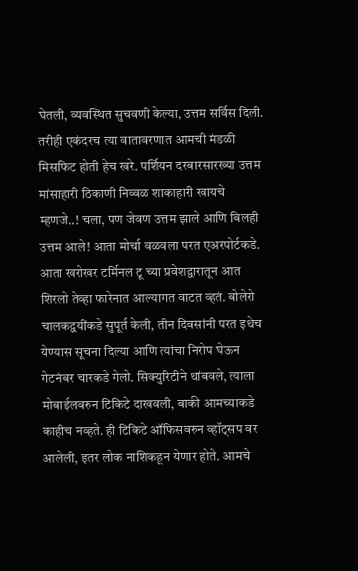घेतली, व्यवस्थित सुचवणी केल्या, उत्तम सर्विस दिली. तरीही एकंदरच त्या वातावरणात आमची मंडळी मिसफिट होती हेच खरे. पर्शियन दरबारसारख्या उत्तम मांसाहारी ठिकाणी निव्वळ शाकाहारी खायचे म्हणजे..! चला, पण जेवण उत्तम झाले आणि बिलही उत्तम आले! आता मोर्चा वळवला परत एअरपोर्टकडे. आता खरोखर टर्मिनल टू च्या प्रवेशद्वारातून आत शिरलो तेव्हा फारेनात आल्यागत वाटत व्हतं. बोलेरो चालकद्वयींकडे सुपूर्त केली, तीन दिवसांनी परत इथेच येण्यास सूचना दिल्या आणि त्यांचा निरोप घेऊन गेटनंबर चारकडे गेलो. सिक्युरिटीने थांबवले, त्याला मोबाईलवरुन टिकिटे दाखवली, बाकी आमच्याकडे काहीच नव्हते. ही टिकिटे ऑफिसवरुन व्हॉट्सप वर आलेली, इतर लोक नाशिकहून येणार होते. आमचे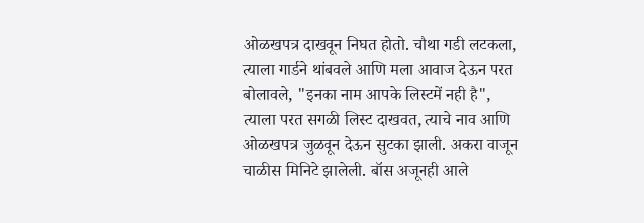ओळखपत्र दाखवून निघत होतो. चौथा गडी लटकला, त्याला गार्डने थांबवले आणि मला आवाज देऊन परत बोलावले, "इनका नाम आपके लिस्टमें नही है", त्याला परत सगळी लिस्ट दाखवत, त्याचे नाव आणि ओळखपत्र जुळवून देऊन सुटका झाली. अकरा वाजून चाळीस मिनिटे झालेली. बॉस अजूनही आले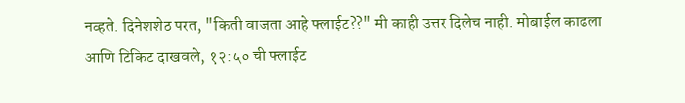नव्हते. दिनेशशेठ परत, "किती वाजता आहे फ्लाईट??" मी काही उत्तर दिलेच नाही. मोबाईल काढला आणि टिकिट दाखवले, १२:५० ची फ्लाईट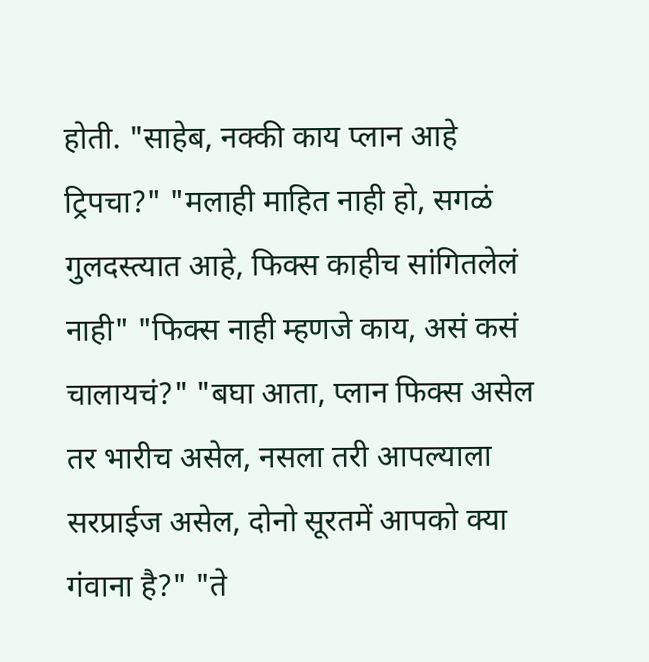होती. "साहेब, नक्की काय प्लान आहे ट्रिपचा?" "मलाही माहित नाही हो, सगळं गुलदस्त्यात आहे, फिक्स काहीच सांगितलेलं नाही" "फिक्स नाही म्हणजे काय, असं कसं चालायचं?" "बघा आता, प्लान फिक्स असेल तर भारीच असेल, नसला तरी आपल्याला सरप्राईज असेल, दोनो सूरतमें आपको क्या गंवाना है?" "ते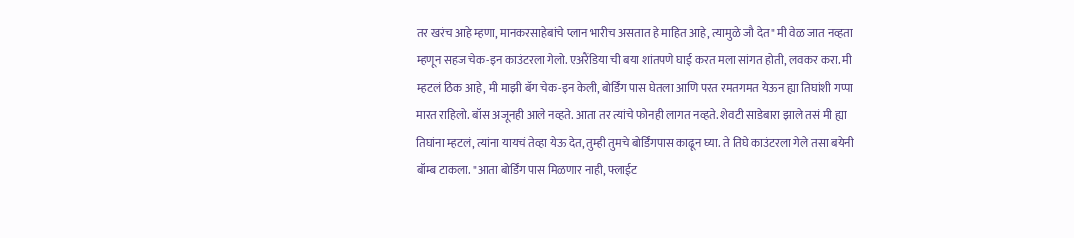तर खरंच आहे म्हणा, मानकरसाहेबांचे प्लान भारीच असतात हे माहित आहे, त्यामुळे जौ देत" मी वेळ जात नव्हता म्हणून सहज चेक-इन काउंटरला गेलो. एअरैंडिया ची बया शांतपणे घाई करत मला सांगत होती, लवकर करा. मी म्हटलं ठिक आहे, मी माझी बॅग चेक-इन केली, बोर्डिंग पास घेतला आणि परत रमतगमत येऊन ह्या तिघांशी गप्पा मारत राहिलो. बॉस अजूनही आले नव्हते. आता तर त्यांचे फोनही लागत नव्हते. शेवटी साडेबारा झाले तसं मी ह्या तिघांना म्हटलं, त्यांना यायचं तेव्हा येऊ देत, तुम्ही तुमचे बोर्डिंगपास काढून घ्या. ते तिघे काउंटरला गेले तसा बयेनी बॉम्ब टाकला. "आता बोर्डिंग पास मिळणार नाही, फ्लाईट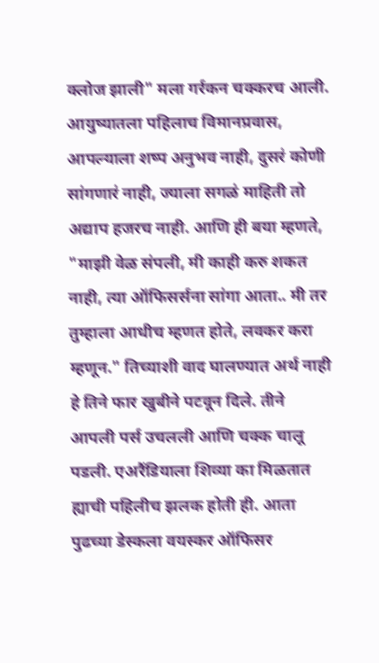क्लोज झाली" मला गर्रकन चक्करच आली. आयुष्यातला पहिलाच विमानप्रवास, आपल्याला शष्प अनुभव नाही, दुसरं कोणी सांगणारं नाही, ज्याला सगळं माहिती तो अद्याप हजरच नाही. आणि ही बया म्हणते, "माझी वेळ संपली, मी काही करु शकत नाही, त्या ऑफिसर्सना सांगा आता.. मी तर तुम्हाला आधीच म्हणत होते, लवकर करा म्हणून." तिच्याशी वाद घालण्यात अर्थ नाही हे तिने फार खुबीने पटवून दिले. तीने आपली पर्स उचलली आणि चक्क चालू पडली. एअरैंडियाला शिव्या का मिळतात ह्याची पहिलीच झलक होती ही. आता पुढच्या डेस्कला वयस्कर ऑफिसर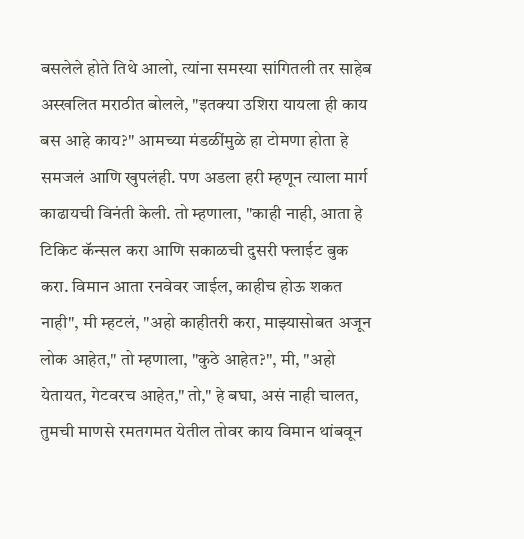बसलेले होते तिथे आलो, त्यांना समस्या सांगितली तर साहेब अस्खलित मराठीत बोलले, "इतक्या उशिरा यायला ही काय बस आहे काय?" आमच्या मंडळींमुळे हा टोमणा होता हे समजलं आणि खुपलंही. पण अडला हरी म्हणून त्याला मार्ग काढायची विनंती केली. तो म्हणाला, "काही नाही, आता हे टिकिट कॅन्सल करा आणि सकाळची दुसरी फ्लाईट बुक करा. विमान आता रनवेवर जाईल, काहीच होऊ शकत नाही", मी म्हटलं, "अहो काहीतरी करा, माझ्यासोबत अजून लोक आहेत," तो म्हणाला, "कुठे आहेत?", मी, "अहो येतायत, गेटवरच आहेत," तो," हे बघा, असं नाही चालत, तुमची माणसे रमतगमत येतील तोवर काय विमान थांबवून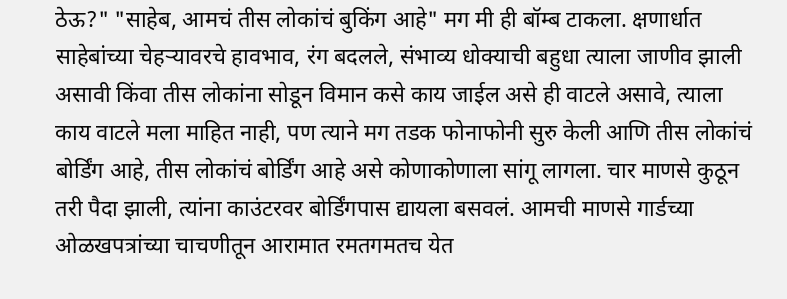ठेऊ?" "साहेब, आमचं तीस लोकांचं बुकिंग आहे" मग मी ही बॉम्ब टाकला. क्षणार्धात साहेबांच्या चेहर्‍यावरचे हावभाव, रंग बदलले, संभाव्य धोक्याची बहुधा त्याला जाणीव झाली असावी किंवा तीस लोकांना सोडून विमान कसे काय जाईल असे ही वाटले असावे, त्याला काय वाटले मला माहित नाही, पण त्याने मग तडक फोनाफोनी सुरु केली आणि तीस लोकांचं बोर्डिंग आहे, तीस लोकांचं बोर्डिंग आहे असे कोणाकोणाला सांगू लागला. चार माणसे कुठून तरी पैदा झाली, त्यांना काउंटरवर बोर्डिंगपास द्यायला बसवलं. आमची माणसे गार्डच्या ओळखपत्रांच्या चाचणीतून आरामात रमतगमतच येत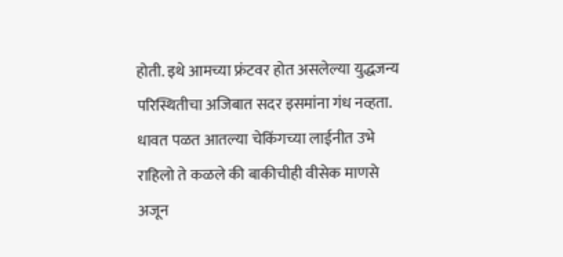होती. इथे आमच्या फ्रंटवर होत असलेल्या युद्धजन्य परिस्थितीचा अजिबात सदर इसमांना गंध नव्हता. धावत पळत आतल्या चेकिंगच्या लाईनीत उभे राहिलो ते कळले की बाकीचीही वीसेक माणसे अजून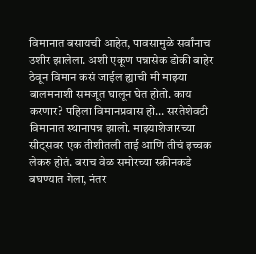विमानात बसायची आहेत, पावसामुळे सर्वांनाच उशीर झालेला. अशी एकूण पन्नासेक डोकी बाहेर ठेवून विमान कसं जाईल ह्याची मी माझ्या बालमनाशी समजूत घालून घेत होतो. काय करणार? पहिला विमानप्रवास हो... सरतेशेवटी विमानात स्थानापन्न झालो. माझ्याशेजारच्या सीट्सवर एक तीशीतली ताई आणि तीचं इच्चक लेकरु होतं. बराच वेळ समोरच्या स्क्रीनकडे बघण्यात गेला, नंतर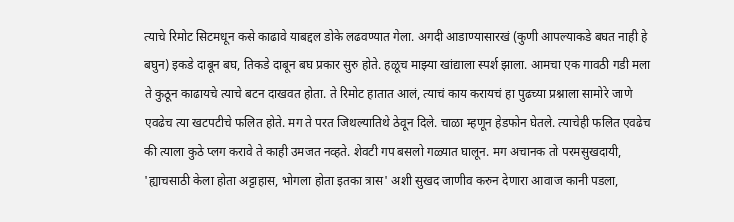त्याचे रिमोट सिटमधून कसे काढावे याबद्दल डोके लढवण्यात गेला. अगदी आडाण्यासारखं (कुणी आपल्याकडे बघत नाही हे बघुन) इकडे दाबून बघ, तिकडे दाबून बघ प्रकार सुरु होते. हळूच माझ्या खांद्याला स्पर्श झाला. आमचा एक गावठी गडी मला ते कुठून काढायचे त्याचे बटन दाखवत होता. ते रिमोट हातात आलं, त्याचं काय करायचं हा पुढच्या प्रश्नाला सामोरे जाणे एवढेच त्या खटपटीचे फलित होते. मग ते परत जिथल्यातिथे ठेवून दिले. चाळा म्हणून हेडफोन घेतले. त्याचेही फलित एवढेच की त्याला कुठे प्लग करावे ते काही उमजत नव्हते. शेवटी गप बसलो गळ्यात घालून. मग अचानक तो परमसुखदायी, 'ह्याचसाठी केला होता अट्टाहास, भोगला होता इतका त्रास' अशी सुखद जाणीव करुन देणारा आवाज कानी पडला,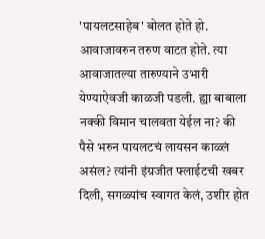'पायलटसाहेब' बोलत होते हो. आवाजावरुन तरुण वाटत होते. त्या आवाजातल्या तारुण्याने उभारी येण्याऐवजी काळजी पडली. ह्या बाबाला नक्की विमान चालवता येईल ना? की पैसे भरुन पायलटचं लायसन काळ्लं असंल? त्यांनी इंग्रजीत फ्लाईटची खबर दिली, सगळ्यांच स्वागत केलं, उशीर होत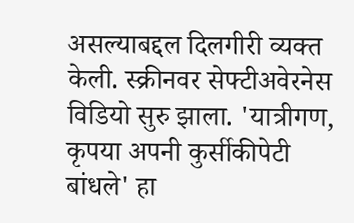असल्याबद्दल दिलगीरी व्यक्त केली. स्क्रीनवर सेफ्टीअवेरनेस विडियो सुरु झाला. 'यात्रीगण, कृपया अपनी कुर्सीकीपेटी बांधले' हा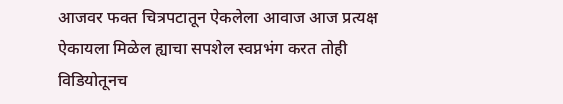आजवर फक्त चित्रपटातून ऐकलेला आवाज आज प्रत्यक्ष ऐकायला मिळेल ह्याचा सपशेल स्वप्नभंग करत तोही विडियोतूनच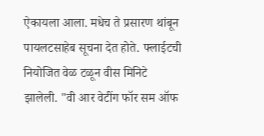ऐकायला आला. मधेच ते प्रसारण थांबून पायलटसाहेब सूचना देत होते. फ्लाईटची नियोजित वेळ टळून वीस मिनिटे झालेली. "वी आर वेटींग फॉर सम ऑफ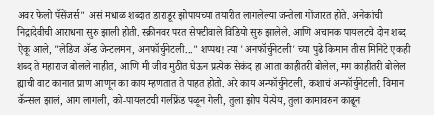अवर फेलो पॅसेंजर्स" असं मधाळ शब्दात डाराडूर झोपायच्या तयारीत लागलेल्या जन्तेला गोंजारत होते. अनेकांची निद्रादेवीची आराधना सुरु झाली होती. स्क्रीनवर परत सेफ्टीवाले विडियो सुरु झालेले. आणि अचानक पायलटचे दोन शब्द ऐकू आले, "लेडिज अ‍ॅन्ड जेन्टलमन, अनफॉर्चुनेटली..." शप्पथ! त्या 'अनफॉर्चुनेटली' च्या पुढे किमान तीस मिनिटे एकही शब्द ते महाराज बोलले नाहीत, आणि मी जीव मुठीत घेऊन प्रत्येक सेकंद हा आता काहीतरी बोलेल, मग काहीतरी बोलेल ह्याची वाट कानात प्राण आणून का काय म्हणतात ते पाहत होतो. अरे काय अन्फॉर्चुनेटली, कशाचं अन्फॉर्चुनेटली. विमान कॅन्सल झालं, आग लागली, को-पायलटची गर्लफ्रेंड पळून गेली, तुला झोप येत्येय, तुला कामावरुन काढून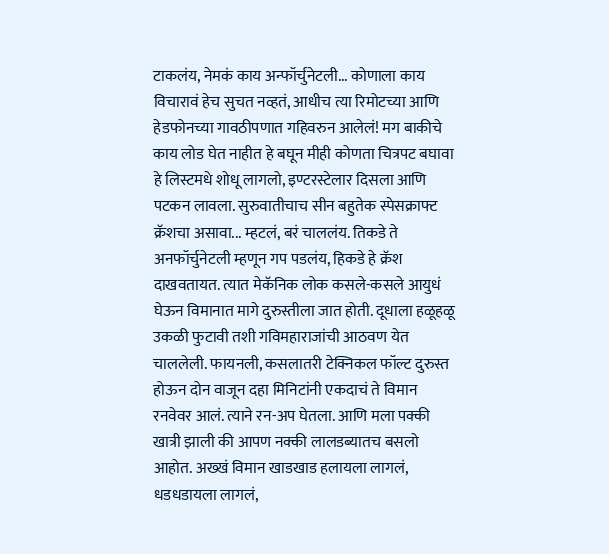टाकलंय, नेमकं काय अन्फॉर्चुनेटली... कोणाला काय विचारावं हेच सुचत नव्हतं, आधीच त्या रिमोटच्या आणि हेडफोनच्या गावठीपणात गहिवरुन आलेलं! मग बाकीचे काय लोड घेत नाहीत हे बघून मीही कोणता चित्रपट बघावा हे लिस्टमधे शोधू लागलो, इण्टरस्टेलार दिसला आणि पटकन लावला. सुरुवातीचाच सीन बहुतेक स्पेसक्राफ्ट क्रॅशचा असावा... म्हटलं, बरं चाललंय. तिकडे ते अनफॉर्चुनेटली म्हणून गप पडलंय, हिकडे हे क्रॅश दाखवतायत. त्यात मेकॅनिक लोक कसले-कसले आयुधं घेऊन विमानात मागे दुरुस्तीला जात होती. दूधाला हळूहळू उकळी फुटावी तशी गविमहाराजांची आठवण येत चाललेली. फायनली, कसलातरी टेक्निकल फॉल्ट दुरुस्त होऊन दोन वाजून दहा मिनिटांनी एकदाचं ते विमान रनवेवर आलं. त्याने रन-अप घेतला. आणि मला पक्की खात्री झाली की आपण नक्की लालडब्यातच बसलो आहोत. अख्खं विमान खाडखाड हलायला लागलं, धडधडायला लागलं,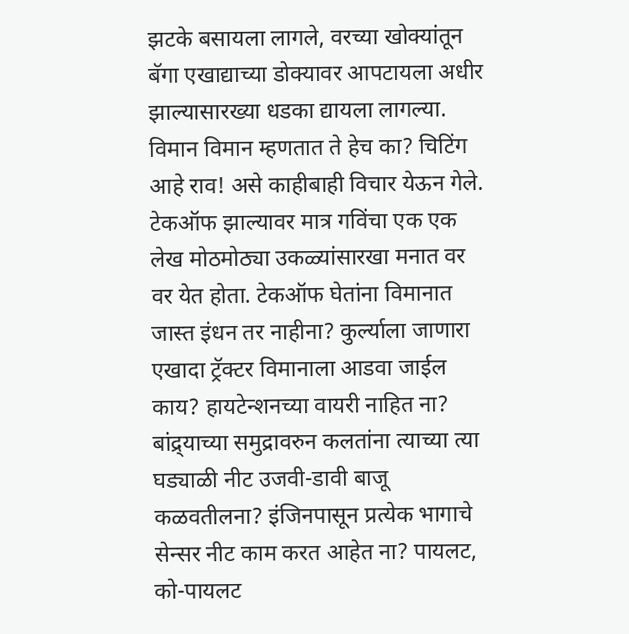झटके बसायला लागले, वरच्या खोक्यांतून बॅगा एखाद्याच्या डोक्यावर आपटायला अधीर झाल्यासारख्या धडका द्यायला लागल्या. विमान विमान म्हणतात ते हेच का? चिटिंग आहे राव! असे काहीबाही विचार येऊन गेले. टेकऑफ झाल्यावर मात्र गविंचा एक एक लेख मोठमोठ्या उकळ्यांसारखा मनात वर वर येत होता. टेकऑफ घेतांना विमानात जास्त इंधन तर नाहीना? कुर्ल्याला जाणारा एखादा ट्रॅक्टर विमानाला आडवा जाईल काय? हायटेन्शनच्या वायरी नाहित ना? बांद्र्याच्या समुद्रावरुन कलतांना त्याच्या त्या घड्याळी नीट उजवी-डावी बाजू कळवतीलना? इंजिनपासून प्रत्येक भागाचे सेन्सर नीट काम करत आहेत ना? पायलट, को-पायलट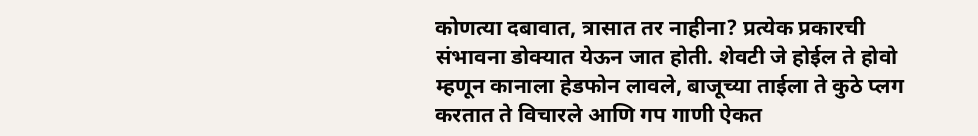कोणत्या दबावात, त्रासात तर नाहीना? प्रत्येक प्रकारची संभावना डोक्यात येऊन जात होती. शेवटी जे होईल ते होवो म्हणून कानाला हेडफोन लावले, बाजूच्या ताईला ते कुठे प्लग करतात ते विचारले आणि गप गाणी ऐकत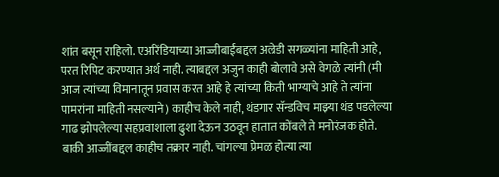शांत बसून राहिलो. एअरिंडियाच्या आज्जीबाईंबद्दल अल्रेडी सगळ्यांना माहिती आहे, परत रिपिट करण्यात अर्थ नाही. त्याबद्दल अजुन काही बोलावे असे वेगळे त्यांनी (मी आज त्यांच्या विमानातून प्रवास करत आहे हे त्यांच्या किती भाग्याचे आहे ते त्यांना पामरांना माहिती नसल्याने) काहीच केले नाही, थंडगार सॅन्डविच माझ्या थंड पडलेल्या गाढ झोपलेल्या सहप्रवाशाला ढुशा देऊन उठवून हातात कोंबले ते मनोरंजक होते. बाकी आज्जींबद्दल काहीच तक्रार नाही. चांगल्या प्रेमळ होत्या त्या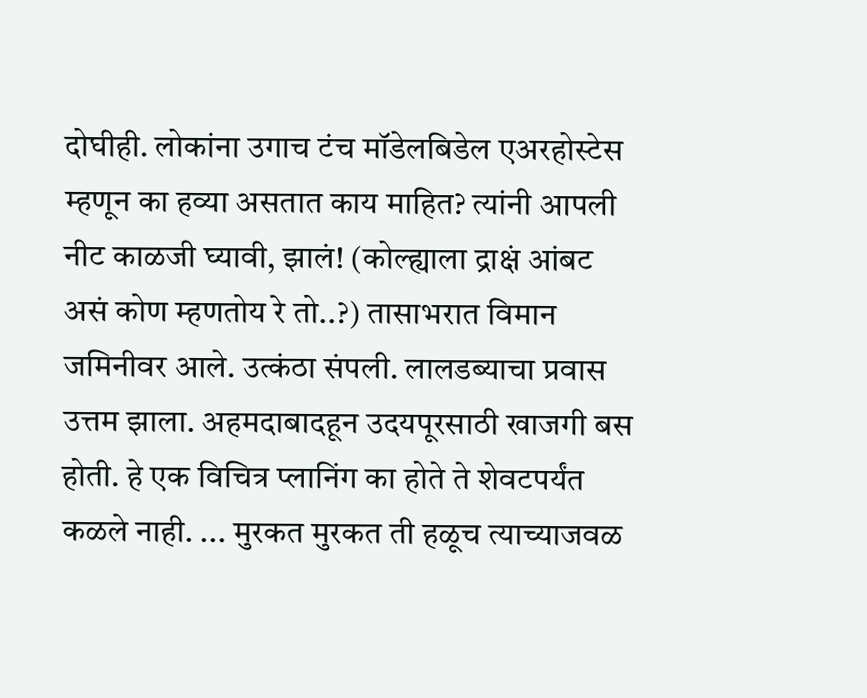दोघीही. लोकांना उगाच टंच मॉडेलबिडेल एअरहोस्टेस म्हणून का हव्या असतात काय माहित? त्यांनी आपली नीट काळजी घ्यावी, झालं! (कोल्ह्याला द्राक्षं आंबट असं कोण म्हणतोय रे तो..?) तासाभरात विमान जमिनीवर आले. उत्कंठा संपली. लालडब्याचा प्रवास उत्तम झाला. अहमदाबादहून उदयपूरसाठी खाजगी बस होती. हे एक विचित्र प्लानिंग का होते ते शेवटपर्यंत कळले नाही. ... मुरकत मुरकत ती हळूच त्याच्याजवळ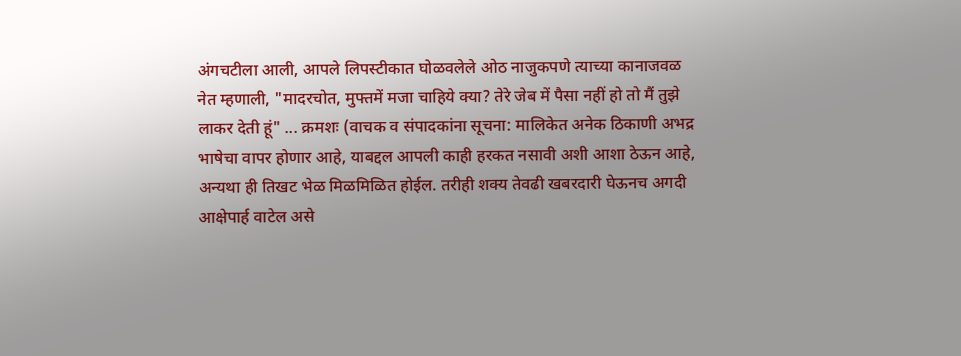अंगचटीला आली, आपले लिपस्टीकात घोळवलेले ओठ नाजुकपणे त्याच्या कानाजवळ नेत म्हणाली, "मादरचोत, मुफ्तमें मजा चाहिये क्या? तेरे जेब में पैसा नहीं हो तो मैं तुझे लाकर देती हूं" ... क्रमशः (वाचक व संपादकांना सूचना: मालिकेत अनेक ठिकाणी अभद्र भाषेचा वापर होणार आहे, याबद्दल आपली काही हरकत नसावी अशी आशा ठेऊन आहे, अन्यथा ही तिखट भेळ मिळमिळित होईल. तरीही शक्य तेवढी खबरदारी घेऊनच अगदी आक्षेपार्ह वाटेल असे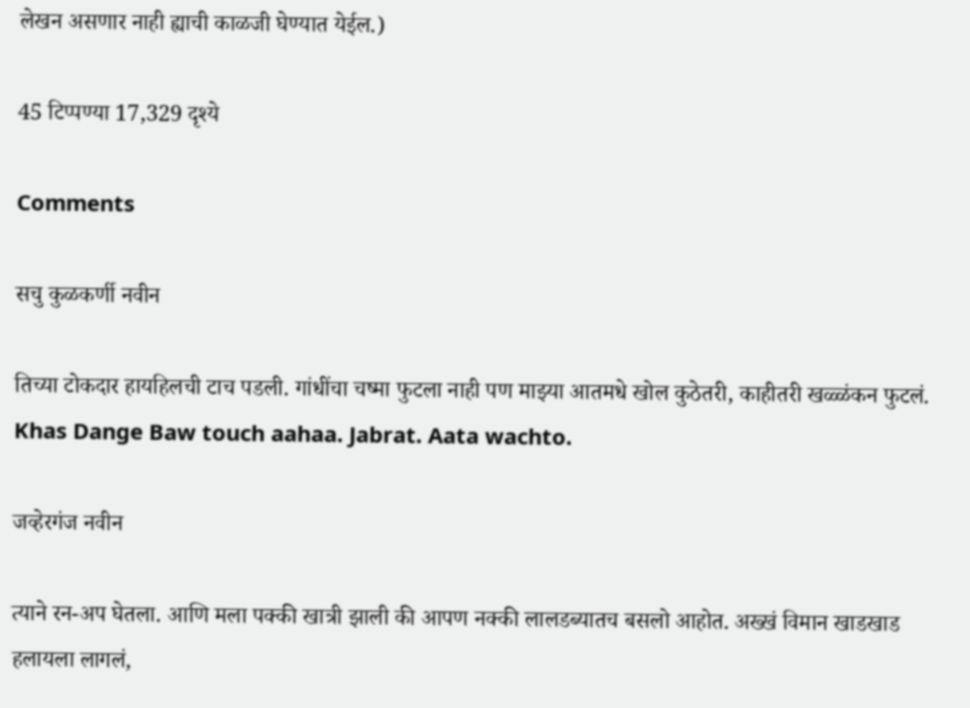लेखन असणार नाही ह्याची काळजी घेण्यात येईल.)

45 टिप्पण्या 17,329 दृश्ये

Comments

सचु कुळकर्णी नवीन

तिच्या टोकदार हायहिलची टाच पडली. गांधींचा चष्मा फुटला नाही पण माझ्या आतमधे खोल कुठेतरी, काहीतरी खळ्ळंकन फुटलं. Khas Dange Baw touch aahaa. Jabrat. Aata wachto.

जव्हेरगंज नवीन

त्याने रन-अप घेतला. आणि मला पक्की खात्री झाली की आपण नक्की लालडब्यातच बसलो आहोत. अख्खं विमान खाडखाड हलायला लागलं,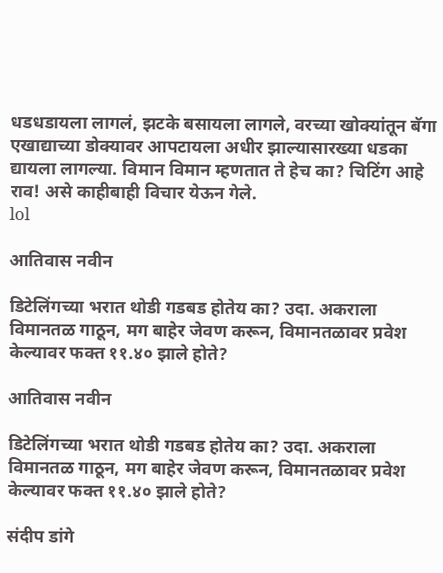धडधडायला लागलं, झटके बसायला लागले, वरच्या खोक्यांतून बॅगा एखाद्याच्या डोक्यावर आपटायला अधीर झाल्यासारख्या धडका द्यायला लागल्या. विमान विमान म्हणतात ते हेच का? चिटिंग आहे राव! असे काहीबाही विचार येऊन गेले.
lol

आतिवास नवीन

डिटेलिंगच्या भरात थोडी गडबड होतेय का? उदा. अकराला विमानतळ गाठून, मग बाहेर जेवण करून, विमानतळावर प्रवेश केल्यावर फक्त ११.४० झाले होते?

आतिवास नवीन

डिटेलिंगच्या भरात थोडी गडबड होतेय का? उदा. अकराला विमानतळ गाठून, मग बाहेर जेवण करून, विमानतळावर प्रवेश केल्यावर फक्त ११.४० झाले होते?

संदीप डांगे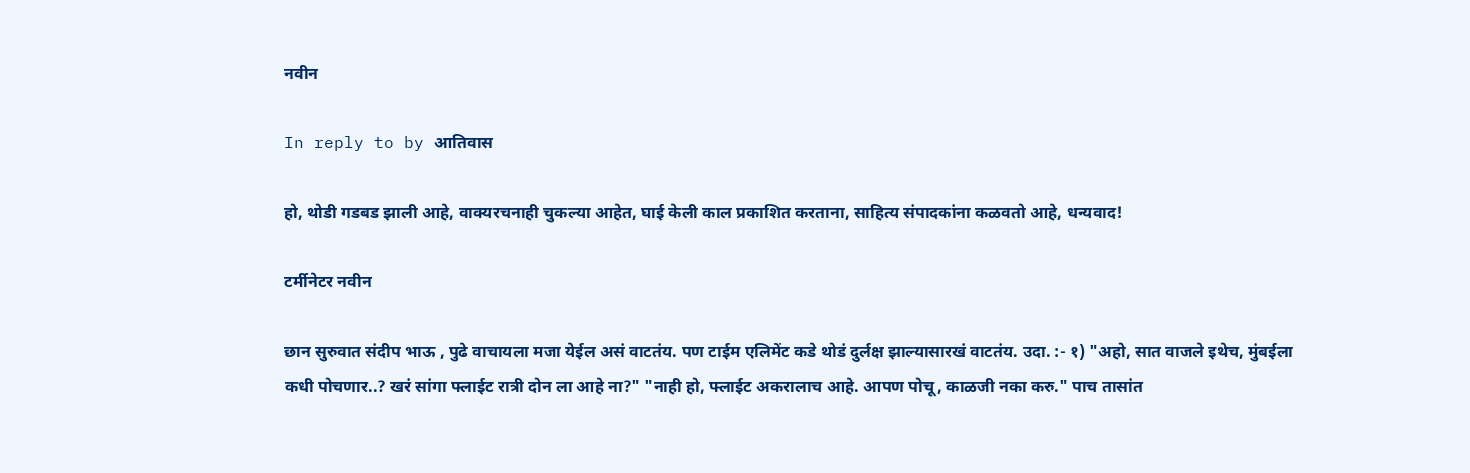नवीन

In reply to by आतिवास

हो, थोडी गडबड झाली आहे, वाक्यरचनाही चुकल्या आहेत, घाई केली काल प्रकाशित करताना, साहित्य संपादकांना कळवतो आहे, धन्यवाद!

टर्मीनेटर नवीन

छान सुरुवात संदीप भाऊ , पुढे वाचायला मजा येईल असं वाटतंय. पण टाईम एलिमेंट कडे थोडं दुर्लक्ष झाल्यासारखं वाटतंय. उदा. :- १) "अहो, सात वाजले इथेच, मुंबईला कधी पोचणार..? खरं सांगा फ्लाईट रात्री दोन ला आहे ना?" "नाही हो, फ्लाईट अकरालाच आहे. आपण पोचू, काळजी नका करु." पाच तासांत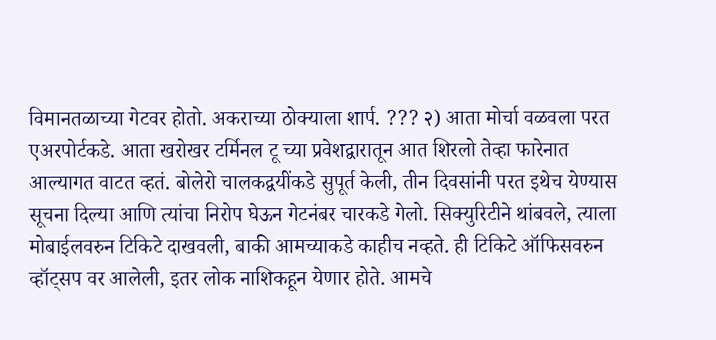विमानतळाच्या गेटवर होतो. अकराच्या ठोक्याला शार्प. ??? २) आता मोर्चा वळवला परत एअरपोर्टकडे. आता खरोखर टर्मिनल टू च्या प्रवेशद्वारातून आत शिरलो तेव्हा फारेनात आल्यागत वाटत व्हतं. बोलेरो चालकद्वयींकडे सुपूर्त केली, तीन दिवसांनी परत इथेच येण्यास सूचना दिल्या आणि त्यांचा निरोप घेऊन गेटनंबर चारकडे गेलो. सिक्युरिटीने थांबवले, त्याला मोबाईलवरुन टिकिटे दाखवली, बाकी आमच्याकडे काहीच नव्हते. ही टिकिटे ऑफिसवरुन व्हॉट्सप वर आलेली, इतर लोक नाशिकहून येणार होते. आमचे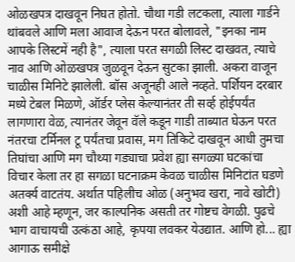ओळखपत्र दाखवून निघत होतो. चौथा गडी लटकला, त्याला गार्डने थांबवले आणि मला आवाज देऊन परत बोलावले, "इनका नाम आपके लिस्टमें नही है", त्याला परत सगळी लिस्ट दाखवत, त्याचे नाव आणि ओळखपत्र जुळवून देऊन सुटका झाली. अकरा वाजून चाळीस मिनिटे झालेली. बॉस अजूनही आले नव्हते. पर्शियन दरबार मध्ये टेबल मिळणे, ऑर्डर प्लेस केल्यानंतर ती सर्व्ह होईपर्यंत लागणारा वेळ, त्यानंतर जेवून वॅले कडून गाडी ताब्यात घेऊन परत नंतरचा टर्मिनल टू पर्यंतचा प्रवास, मग तिकिटे दाखवून आधी तुमचा तिघांचा आणि मग चौथ्या गड्याचा प्रवेश ह्या सगळ्या घटकांचा विचार केला तर हा सगळा घटनाक्रम केवळ चाळीस मिनिटांत घडणे अतर्क्य वाटतंय. अर्थात पहिलीच ओळ (अनुभव खरा, नावे खोटी) अशी आहे म्हणून, जर काल्पनिक असती तर गोष्टच वेगळी. पुढचे भाग वाचायची उत्कंठा आहे, कृपया लवकर येउद्यात. आणि हो... ह्या आगाऊ समीक्षे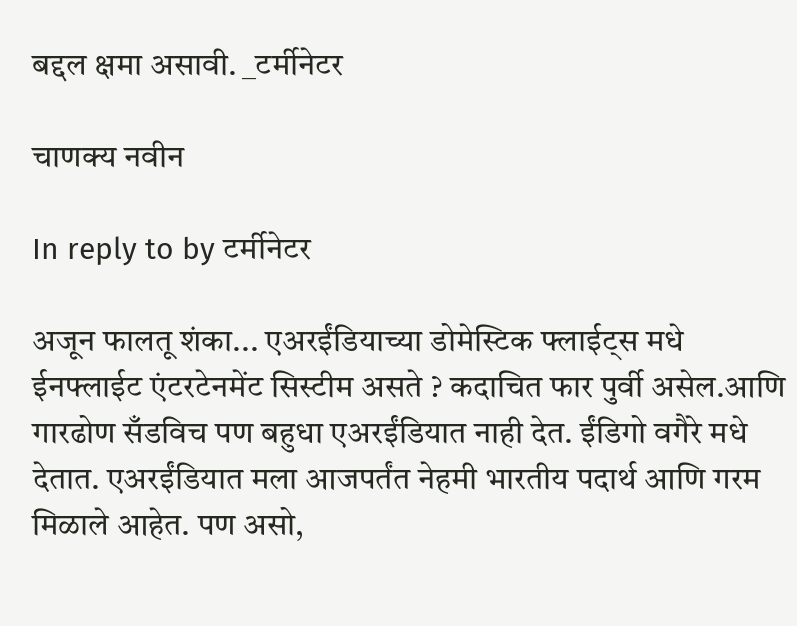बद्दल क्षमा असावी. _टर्मीनेटर

चाणक्य नवीन

In reply to by टर्मीनेटर

अजून फालतू शंका... एअरईंडियाच्या डोमेस्टिक फ्लाईट्स मधे ईनफ्लाईट एंटरटेनमेंट सिस्टीम असते ? कदाचित फार पुर्वी असेल.आणि गारढोण सँडविच पण बहुधा एअरईंडियात नाही देत. ईंडिगो वगैरे मधे देतात. एअरईंडियात मला आजपर्तंत नेहमी भारतीय पदार्थ आणि गरम मिळाले आहेत. पण असो,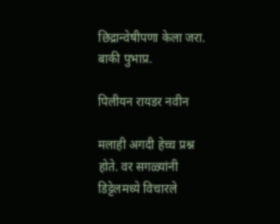छिद्रान्वेषीपणा केला जरा. बाकी पुभाप्र.

पिलीयन रायडर नवीन

मलाही अगदी हेच्च प्रश्न होते. वर सगळ्यांनी डिट्टेलमध्ये विचारले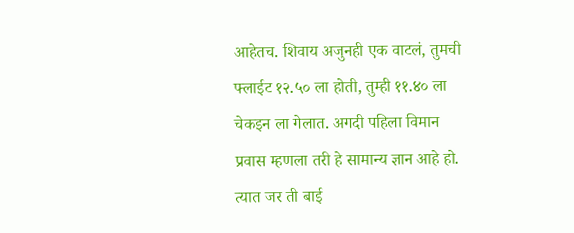आहेतच. शिवाय अजुनही एक वाटलं, तुमची फ्लाईट १२.५० ला होती, तुम्ही ११.४० ला चेकइन ला गेलात. अगदी पहिला विमान प्रवास म्हणला तरी हे सामान्य ज्ञान आहे हो. त्यात जर ती बाई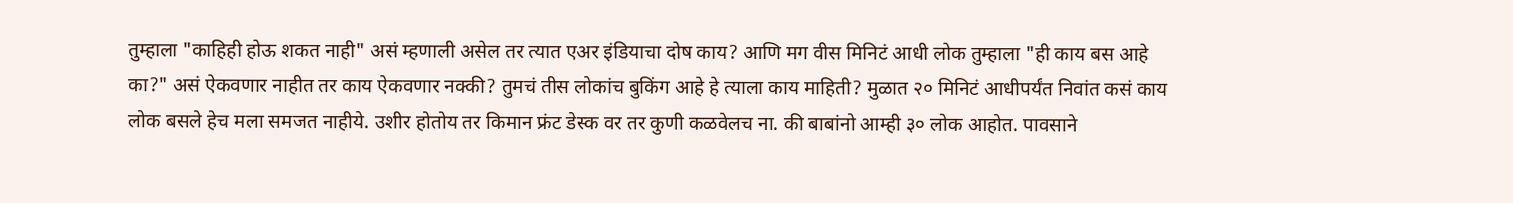तुम्हाला "काहिही होऊ शकत नाही" असं म्हणाली असेल तर त्यात एअर इंडियाचा दोष काय? आणि मग वीस मिनिटं आधी लोक तुम्हाला "ही काय बस आहे का?" असं ऐकवणार नाहीत तर काय ऐकवणार नक्की? तुमचं तीस लोकांच बुकिंग आहे हे त्याला काय माहिती? मुळात २० मिनिटं आधीपर्यंत निवांत कसं काय लोक बसले हेच मला समजत नाहीये. उशीर होतोय तर किमान फ्रंट डेस्क वर तर कुणी कळवेलच ना. की बाबांनो आम्ही ३० लोक आहोत. पावसाने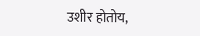उशीर होतोय,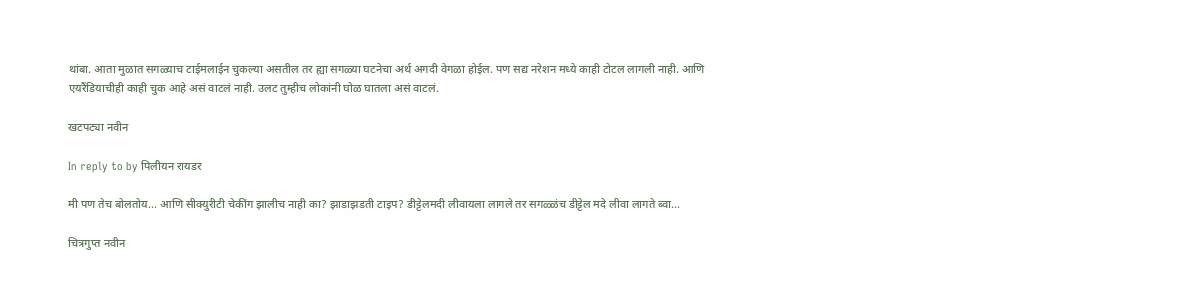थांबा. आता मुळात सगळ्याच टाईमलाईन चुकल्या असतील तर ह्या सगळ्या घटनेचा अर्थ अगदी वेगळा होईल. पण सद्य नरेशन मध्ये काही टोटल लागली नाही. आणि एयरैंडियाचीही काही चुक आहे असं वाटलं नाही. उलट तुम्हीच लोकांनी घोळ घातला असं वाटलं.

खटपट्या नवीन

In reply to by पिलीयन रायडर

मी पण तेच बोलतोय... आणि सीक्युरीटी चेकींग झालीच नाही का? झाडाझडती टाइप? डीट्टेलमदी लीवायला लागले तर सगळ्ळंच डीट्टेल मदे लीवा लागते ब्वा...

चित्रगुप्त नवीन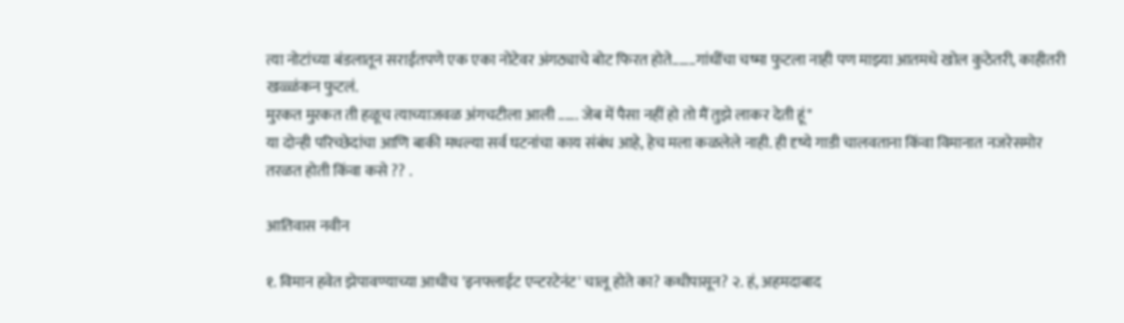त्या नोटांच्या बंडलातून सराईतपणे एक एका नोटेवर अंगठ्याचे बोट फिरत होते.......गांधींचा चष्मा फुटला नाही पण माझ्या आतमधे खोल कुठेतरी, काहीतरी खळ्ळंकन फुटलं.
मुरकत मुरकत ती हळूच त्याच्याजवळ अंगचटीला आली ...... जेब में पैसा नहीं हो तो मैं तुझे लाकर देती हूं"
या दोन्ही परिच्छेदांचा आणि बाकी मधल्या सर्व घटनांचा काय संबंध आहे, हेच मला कळलेले नाही. ही दृष्ये गाडी चालवताना किंवा विमानात नजरेसमोर तरळत होती किंवा कसे ?? .

आतिवास नवीन

१. विमान हवेत झेपावण्याच्या आधीच 'इनफ्लाईट एन्टरटेनंट' चालू होते का? कधीपासून? २. हं, अहमदाबाद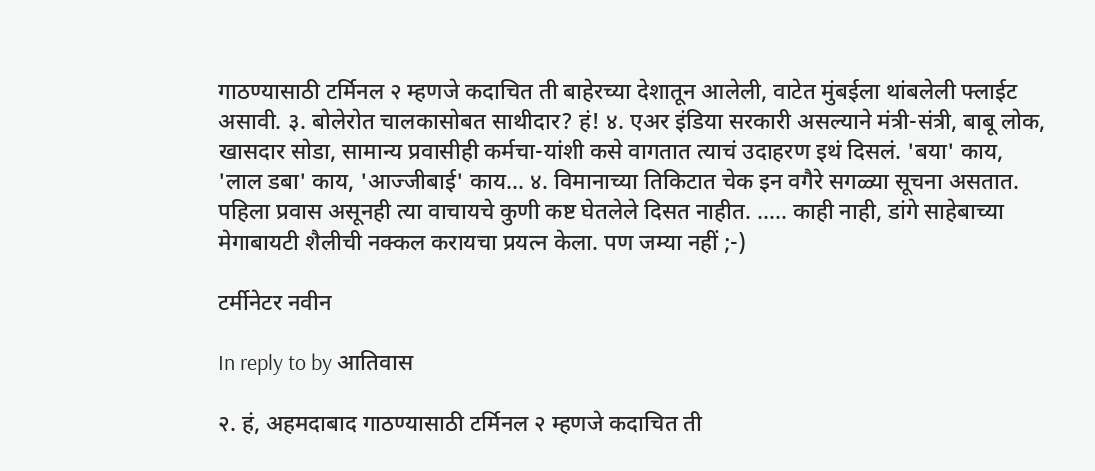गाठण्यासाठी टर्मिनल २ म्हणजे कदाचित ती बाहेरच्या देशातून आलेली, वाटेत मुंबईला थांबलेली फ्लाईट असावी. ३. बोलेरोत चालकासोबत साथीदार? हं! ४. एअर इंडिया सरकारी असल्याने मंत्री-संत्री, बाबू लोक, खासदार सोडा, सामान्य प्रवासीही कर्मचा-यांशी कसे वागतात त्याचं उदाहरण इथं दिसलं. 'बया' काय, 'लाल डबा' काय, 'आज्जीबाई' काय... ४. विमानाच्या तिकिटात चेक इन वगैरे सगळ्या सूचना असतात. पहिला प्रवास असूनही त्या वाचायचे कुणी कष्ट घेतलेले दिसत नाहीत. ..... काही नाही, डांगे साहेबाच्या मेगाबायटी शैलीची नक्कल करायचा प्रयत्न केला. पण जम्या नहीं ;-)

टर्मीनेटर नवीन

In reply to by आतिवास

२. हं, अहमदाबाद गाठण्यासाठी टर्मिनल २ म्हणजे कदाचित ती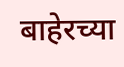बाहेरच्या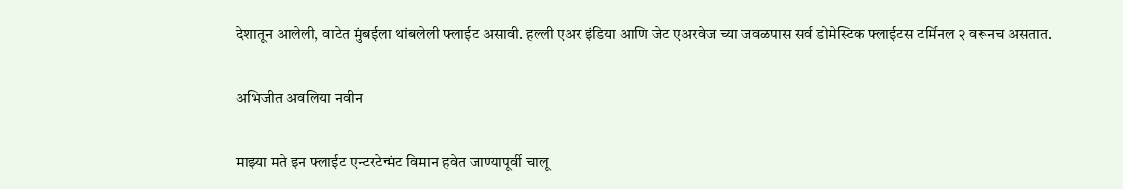देशातून आलेली, वाटेत मुंबईला थांबलेली फ्लाईट असावी. हल्ली एअर इंडिया आणि जेट एअरवेज च्या जवळपास सर्व डोमेस्टिक फ्लाईटस टर्मिनल २ वरूनच असतात.

अभिजीत अवलिया नवीन

माझ्या मते इन फ्लाईट एन्टरटेन्मंट विमान हवेत जाण्यापूर्वी चालू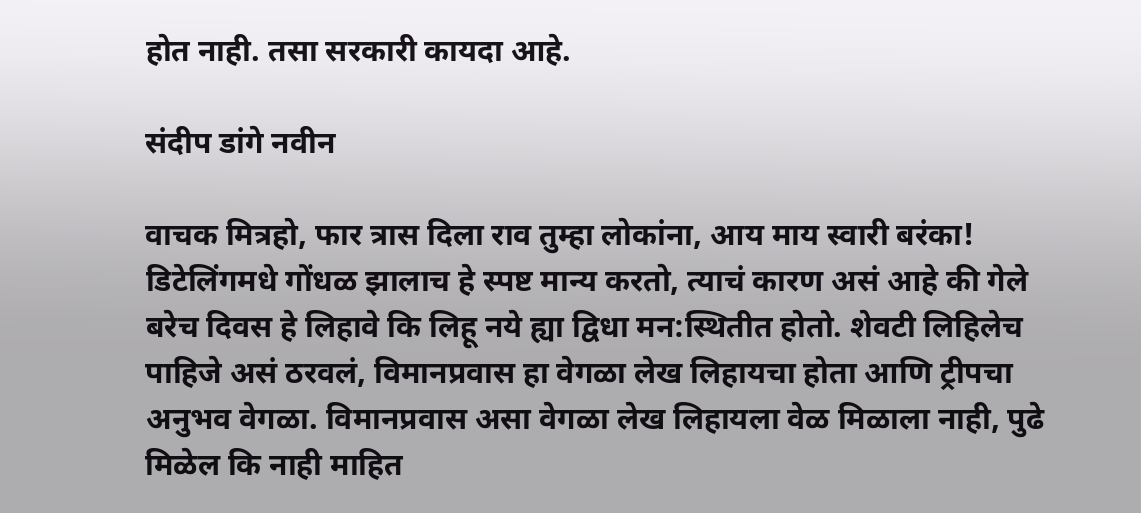होत नाही. तसा सरकारी कायदा आहे.

संदीप डांगे नवीन

वाचक मित्रहो, फार त्रास दिला राव तुम्हा लोकांना, आय माय स्वारी बरंका! डिटेलिंगमधे गोंधळ झालाच हे स्पष्ट मान्य करतो, त्याचं कारण असं आहे की गेले बरेच दिवस हे लिहावे कि लिहू नये ह्या द्विधा मन:स्थितीत होतो. शेवटी लिहिलेच पाहिजे असं ठरवलं, विमानप्रवास हा वेगळा लेख लिहायचा होता आणि ट्रीपचा अनुभव वेगळा. विमानप्रवास असा वेगळा लेख लिहायला वेळ मिळाला नाही, पुढे मिळेल कि नाही माहित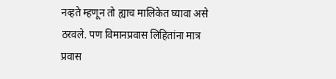नव्हते म्हणून तो ह्याच मालिकेत घ्यावा असे ठरवले. पण विमानप्रवास लिहितांना मात्र प्रवास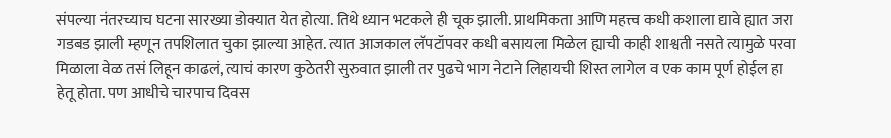संपल्या नंतरच्याच घटना सारख्या डोक्यात येत होत्या. तिथे ध्यान भटकले ही चूक झाली. प्राथमिकता आणि महत्त्व कधी कशाला द्यावे ह्यात जरा गडबड झाली म्हणून तपशिलात चुका झाल्या आहेत. त्यात आजकाल लॅपटॉपवर कधी बसायला मिळेल ह्याची काही शाश्वती नसते त्यामुळे परवा मिळाला वेळ तसं लिहून काढलं, त्याचं कारण कुठेतरी सुरुवात झाली तर पुढचे भाग नेटाने लिहायची शिस्त लागेल व एक काम पूर्ण होईल हा हेतू होता. पण आधीचे चारपाच दिवस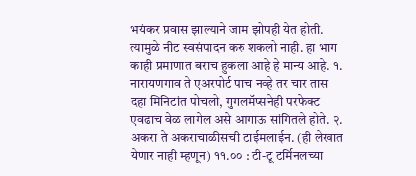भयंकर प्रवास झाल्याने जाम झोपही येत होती. त्यामुळे नीट स्वसंपादन करु शकलो नाही. हा भाग काही प्रमाणात बराच हुकला आहे हे मान्य आहे. १. नारायणगाव ते एअरपोर्ट पाच नव्हे तर चार तास दहा मिनिटांत पोचलो, गुगलमॅप्सनेही परफेक्ट एवढाच वेळ लागेल असे आगाऊ सांगितले होते. २. अकरा ते अकराचाळीसची टाईमलाईन. (ही लेखात येणार नाही म्हणून) ११.०० : टी-टू टर्मिनलच्या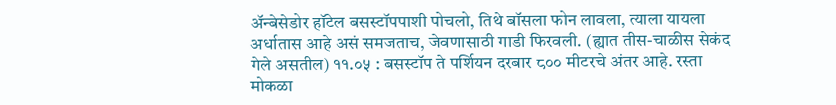अ‍ॅन्बेसेडोर हॉटेल बसस्टॉपपाशी पोचलो, तिथे बॉसला फोन लावला, त्याला यायला अर्धातास आहे असं समजताच, जेवणासाठी गाडी फिरवली. (ह्यात तीस-चाळीस सेकंद गेले असतील) ११.०५ : बसस्टॉप ते पर्शियन दरबार ८०० मीटरचे अंतर आहे. रस्ता मोकळा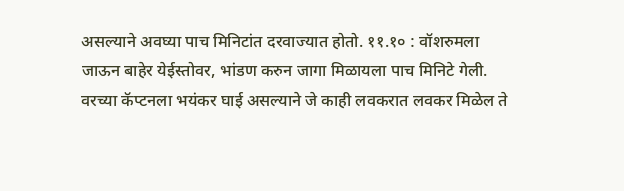असल्याने अवघ्या पाच मिनिटांत दरवाज्यात होतो. ११.१० : वॉशरुमला जाऊन बाहेर येईस्तोवर, भांडण करुन जागा मिळायला पाच मिनिटे गेली. वरच्या कॅप्टनला भयंकर घाई असल्याने जे काही लवकरात लवकर मिळेल ते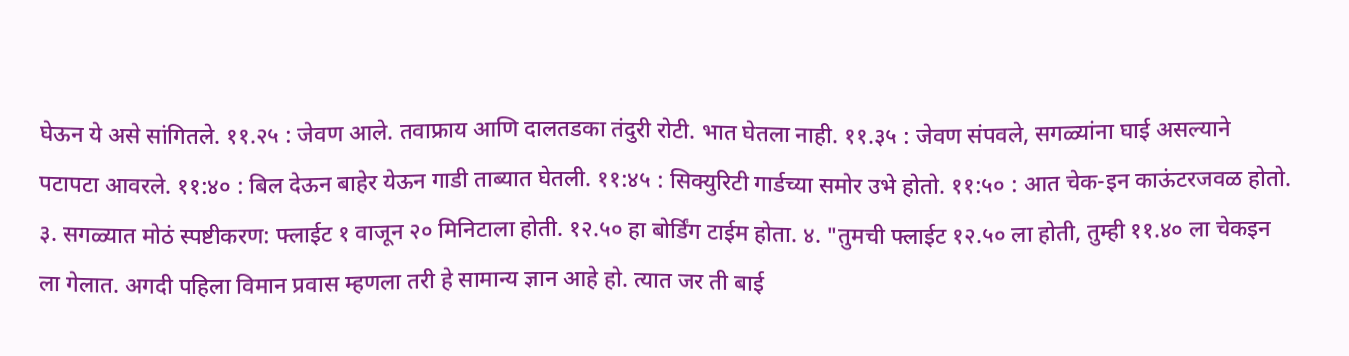घेऊन ये असे सांगितले. ११.२५ : जेवण आले. तवाफ्राय आणि दालतडका तंदुरी रोटी. भात घेतला नाही. ११.३५ : जेवण संपवले, सगळ्यांना घाई असल्याने पटापटा आवरले. ११:४० : बिल देऊन बाहेर येऊन गाडी ताब्यात घेतली. ११:४५ : सिक्युरिटी गार्डच्या समोर उभे होतो. ११:५० : आत चेक-इन काऊंटरजवळ होतो. ३. सगळ्यात मोठं स्पष्टीकरण: फ्लाईट १ वाजून २० मिनिटाला होती. १२.५० हा बोर्डिंग टाईम होता. ४. "तुमची फ्लाईट १२.५० ला होती, तुम्ही ११.४० ला चेकइन ला गेलात. अगदी पहिला विमान प्रवास म्हणला तरी हे सामान्य ज्ञान आहे हो. त्यात जर ती बाई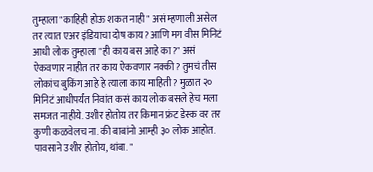तुम्हाला "काहिही होऊ शकत नाही" असं म्हणाली असेल तर त्यात एअर इंडियाचा दोष काय? आणि मग वीस मिनिटं आधी लोक तुम्हाला "ही काय बस आहे का?" असं ऐकवणार नाहीत तर काय ऐकवणार नक्की? तुमचं तीस लोकांच बुकिंग आहे हे त्याला काय माहिती? मुळात २० मिनिटं आधीपर्यंत निवांत कसं काय लोक बसले हेच मला समजत नाहीये. उशीर होतोय तर किमान फ्रंट डेस्क वर तर कुणी कळवेलच ना. की बाबांनो आम्ही ३० लोक आहोत. पावसाने उशीर होतोय, थांबा. "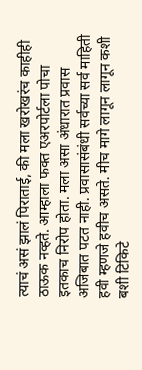त्याचं असं झालं पिराताई, की मला खरोखरंच काहीही ठाऊक नव्हते. आम्हाला फक्त एअरपोर्टला पोचा इतकाच निरोप होता. मला असा अंधारात प्रवास अजिबात पटत नाही. प्रवासासंबंधी सर्वच्या सर्व माहिती हवी म्हणजे हवीच असते. मीच मागे लागून लागून कशी बशी टिकिटे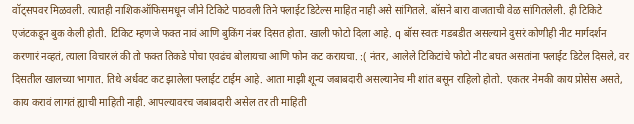वॉट्सपवर मिळवली. त्यातही नाशिकऑफिसमधून जीने टिकिटे पाठवली तिने फ्लाईट डिटेल्स माहित नाही असे सांगितले. बॉसने बारा वाजताची वेळ सांगितलेली. ही टिकिटे एजंटकडून बुक केली होती. टिकिट म्हणजे फक्त नावं आणि बुकिंग नंबर दिसत होता. खाली फोटो दिला आहे. q बॉस स्वतः गडबडीत असल्याने दुसरं कोणीही नीट मार्गदर्शन करणारं नव्हतं, त्याला विचारलं की तो फक्त तिकडे पोचा एवढंच बोलायचा आणि फोन कट करायचा. :( नंतर, आलेले टिकिटांचे फोटो नीट बघत असतांना फ्लाईट डिटेल दिसले, वर दिसतील खालच्या भागात. तिथे अर्धवट कट झालेला फ्लाईट टाईम आहे. आता माझी शून्य जबाबदारी असल्यानेच मी शांत बसून राहिलो होतो. एकतर नेमकी काय प्रोसेस असते, काय करावं लागतं ह्याची माहिती नाही. आपल्यावरच जबाबदारी असेल तर ती माहिती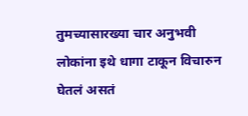तुमच्यासारख्या चार अनुभवी लोकांना इथे धागा टाकून विचारुन घेतलं असतं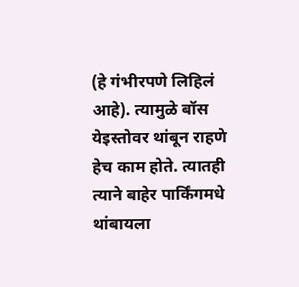(हे गंभीरपणे लिहिलं आहे). त्यामुळे बॉस येइस्तोवर थांबून राहणे हेच काम होते. त्यातही त्याने बाहेर पार्किंगमधे थांबायला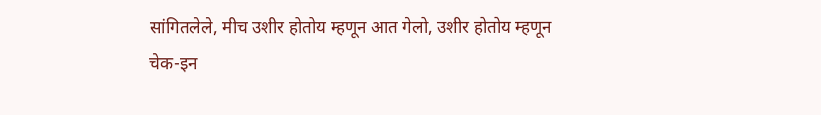सांगितलेले, मीच उशीर होतोय म्हणून आत गेलो, उशीर होतोय म्हणून चेक-इन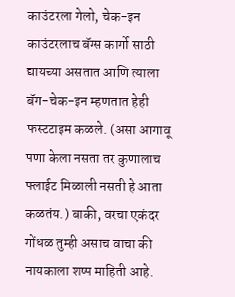काउंटरला गेलो, चेक-इन काउंटरलाच बॅग्स कार्गो साठी द्यायच्या असतात आणि त्याला बॅग-चेक-इन म्हणतात हेही फस्टटाइम कळले. (असा आगावू पणा केला नसता तर कुणालाच फ्लाईट मिळाली नसती हे आता कळतंय.) बाकी, वरचा एकंदर गोंधळ तुम्ही असाच वाचा की नायकाला शष्प माहिती आहे.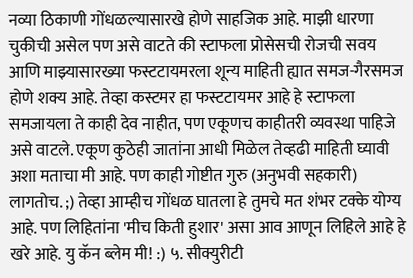नव्या ठिकाणी गोंधळल्यासारखे होणे साहजिक आहे. माझी धारणा चुकीची असेल पण असे वाटते की स्टाफला प्रोसेसची रोजची सवय आणि माझ्यासारख्या फस्टटायमरला शून्य माहिती ह्यात समज-गैरसमज होणे शक्य आहे. तेव्हा कस्टमर हा फस्टटायमर आहे हे स्टाफला समजायला ते काही देव नाहीत, पण एकूणच काहीतरी व्यवस्था पाहिजे असे वाटले. एकूण कुठेही जातांना आधी मिळेल तेव्हढी माहिती घ्यावी अशा मताचा मी आहे. पण काही गोष्टीत गुरु (अनुभवी सहकारी) लागतोच. ;) तेव्हा आम्हीच गोंधळ घातला हे तुमचे मत शंभर टक्के योग्य आहे. पण लिहितांना 'मीच किती हुशार' असा आव आणून लिहिले आहे हे खरे आहे. यु कॅन ब्लेम मी! :) ५. सीक्युरीटी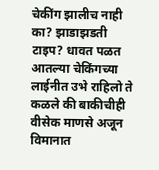चेकींग झालीच नाही का? झाडाझडती टाइप? धावत पळत आतल्या चेकिंगच्या लाईनीत उभे राहिलो ते कळले की बाकीचीही वीसेक माणसे अजून विमानात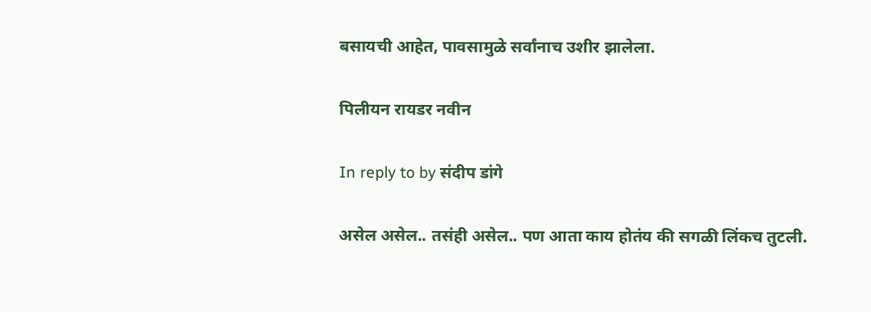बसायची आहेत, पावसामुळे सर्वांनाच उशीर झालेला.

पिलीयन रायडर नवीन

In reply to by संदीप डांगे

असेल असेल.. तसंही असेल.. पण आता काय होतंय की सगळी लिंकच तुटली.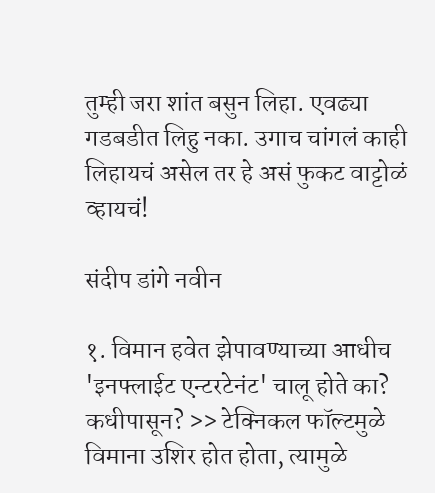तुम्ही जरा शांत बसुन लिहा. एवढ्या गडबडीत लिहु नका. उगाच चांगलं काही लिहायचं असेल तर हे असं फुकट वाट्टोळं व्हायचं!

संदीप डांगे नवीन

१. विमान हवेत झेपावण्याच्या आधीच 'इनफ्लाईट एन्टरटेनंट' चालू होते का? कधीपासून? >> टेक्निकल फॉल्टमुळे विमाना उशिर होत होता, त्यामुळे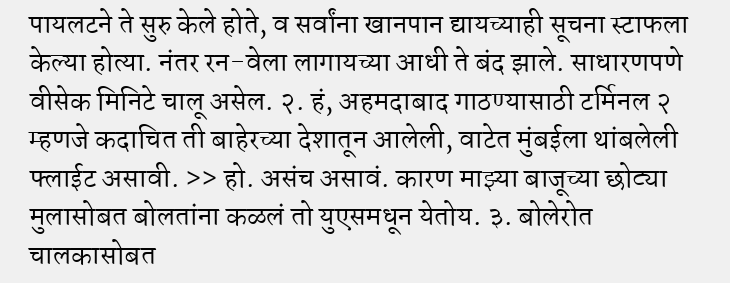पायलटने ते सुरु केले होते, व सर्वांना खानपान द्यायच्याही सूचना स्टाफला केल्या होत्या. नंतर रन-वेला लागायच्या आधी ते बंद झाले. साधारणपणे वीसेक मिनिटे चालू असेल. २. हं, अहमदाबाद गाठण्यासाठी टर्मिनल २ म्हणजे कदाचित ती बाहेरच्या देशातून आलेली, वाटेत मुंबईला थांबलेली फ्लाईट असावी. >> हो. असंच असावं. कारण माझ्या बाजूच्या छोट्या मुलासोबत बोलतांना कळलं तो युएसमधून येतोय. ३. बोलेरोत चालकासोबत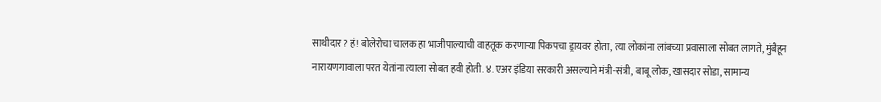साथीदार? हं! बोलेरोचा चालक हा भाजीपाल्याची वाहतूक करणार्‍या पिकपचा ड्रायवर होता, त्या लोकांना लांबच्या प्रवासाला सोबत लागते, मुंबैहून नारायणगावाला परत येतांना त्याला सोबत हवी होती. ४. एअर इंडिया सरकारी असल्याने मंत्री-संत्री, बाबू लोक, खासदार सोडा, सामान्य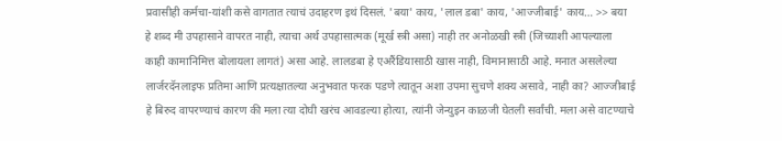प्रवासीही कर्मचा-यांशी कसे वागतात त्याचं उदाहरण इथं दिसलं. 'बया' काय, 'लाल डबा' काय, 'आज्जीबाई' काय... >> बया हे शब्द मी उपहासाने वापरत नाही, त्याचा अर्थ उपहासात्मक (मूर्ख स्त्री असा) नाही तर अनोळखी स्त्री (जिच्याशी आपल्याला काही कामानिमित्त बोलायला लागतं) असा आहे. लालडबा हे एअरैंडियासाठी खास नाही, विमानासाठी आहे. मनात असलेल्या लार्जरदॅनलाइफ प्रतिमा आणि प्रत्यक्षातल्या अनुभवात फरक पडणे त्यातून अशा उपमा सुचणे शक्य असावे, नाही का? आज्जीबाई हे बिरुद वापरण्याचं कारण की मला त्या दोघी खरंच आवडल्या होत्या, त्यांनी जेन्युइन काळजी घेतली सर्वांची. मला असे वाटण्याचे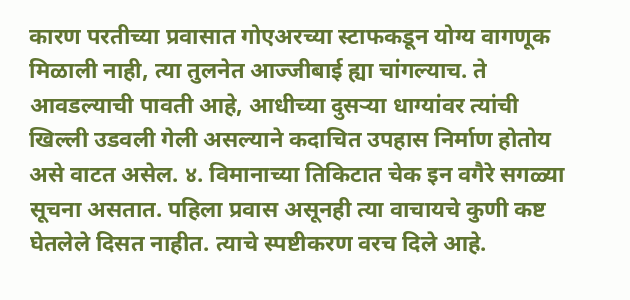कारण परतीच्या प्रवासात गोएअरच्या स्टाफकडून योग्य वागणूक मिळाली नाही, त्या तुलनेत आज्जीबाई ह्या चांगल्याच. ते आवडल्याची पावती आहे, आधीच्या दुसर्‍या धाग्यांवर त्यांची खिल्ली उडवली गेली असल्याने कदाचित उपहास निर्माण होतोय असे वाटत असेल. ४. विमानाच्या तिकिटात चेक इन वगैरे सगळ्या सूचना असतात. पहिला प्रवास असूनही त्या वाचायचे कुणी कष्ट घेतलेले दिसत नाहीत. त्याचे स्पष्टीकरण वरच दिले आहे.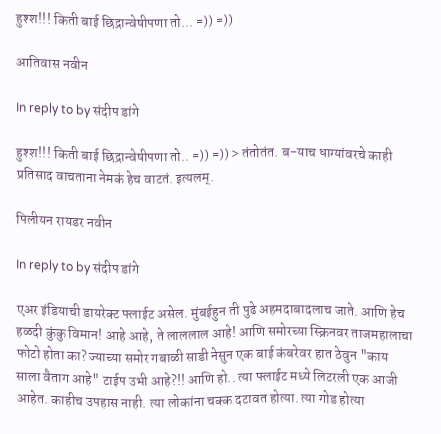हुश्श!!! किती बाई छिद्रान्वेषीपणा तो... =)) =))

आतिवास नवीन

In reply to by संदीप डांगे

हुश्श!!! किती बाई छिद्रान्वेषीपणा तो.. =)) =)) > तंतोतंत. ब-याच धाग्यांवरचे काही प्रतिसाद वाचताना नेमकं हेच वाटतं. इत्यलम्.

पिलीयन रायडर नवीन

In reply to by संदीप डांगे

एअर इंडियाची डायरेक्ट फ्लाईट असेल. मुंबईहुन ती पुढे अहमदाबादलाच जाते. आणि हेच हळदी कुंकु विमान! आहे आहे, ते लाललाल आहे! आणि समोरच्या स्क्रिनवर ताजमहालाचा फोटो होता का? ज्याच्या समोर गबाळी साडी नेसुन एक बाई कंबरेवर हात ठेवुन "काय साला वैताग आहे" टाईप उभी आहे?!! आणि हो.. त्या फ्लाईट मध्ये लिटरली एक आजी आहेत. काहीच उपहास नाही. त्या लोकांना चक्क दटावत होत्या. त्या गोड होत्या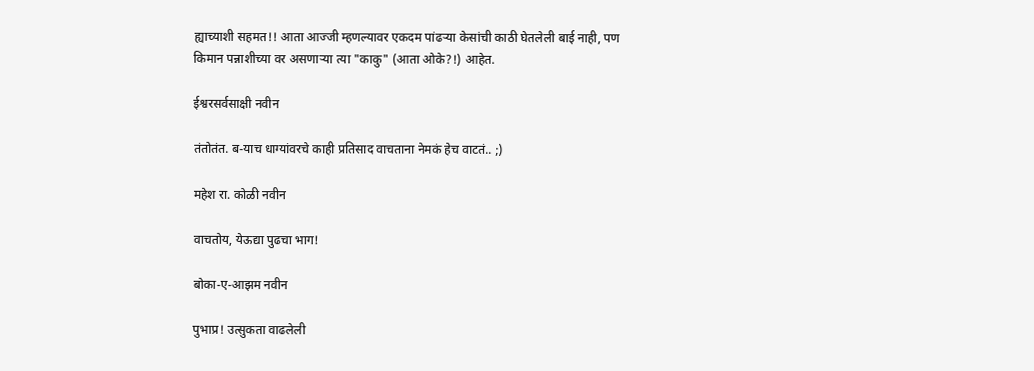ह्याच्याशी सहमत!! आता आज्जी म्हणल्यावर एकदम पांढर्‍या केसांची काठी घेतलेली बाई नाही, पण किमान पन्नाशीच्या वर असणार्‍या त्या "काकु" (आता ओके?!) आहेत.

ईश्वरसर्वसाक्षी नवीन

तंतोतंत. ब-याच धाग्यांवरचे काही प्रतिसाद वाचताना नेमकं हेच वाटतं.. ;)

महेश रा. कोळी नवीन

वाचतोय, येऊद्या पुढचा भाग!

बोका-ए-आझम नवीन

पुभाप्र! उत्सुकता वाढलेली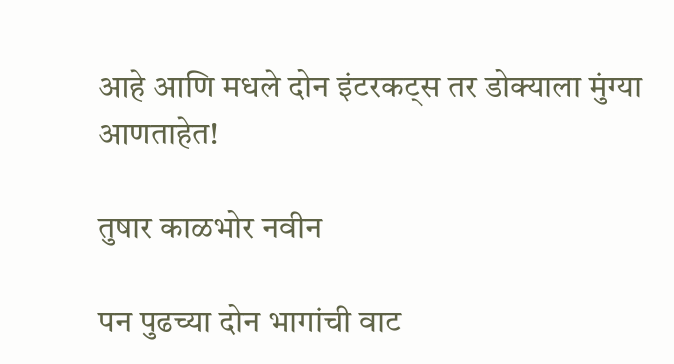आहे आणि मधले दोन इंटरकट्स तर डोक्याला मुंग्या आणताहेत!

तुषार काळभोर नवीन

पन पुढच्या दोन भागांची वाट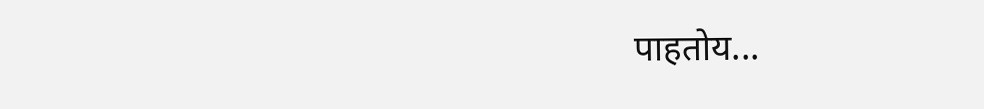पाहतोय...